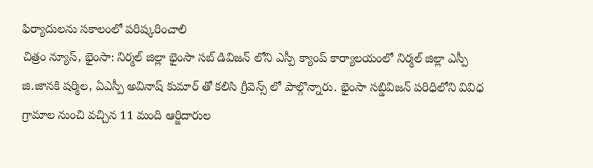ఫిర్యాదులను సకాలంలో పరిష్కరించాలి
చిత్రం న్యూస్, భైంసా: నిర్మల్ జిల్లా భైంసా సబ్ డివిజన్ లోని ఎస్పీ క్యాంప్ కార్యాలయంలో నిర్మల్ జిల్లా ఎస్పీ జి.జానకి షర్మిల, ఏఎస్పీ అవినాష్ కుమార్ తో కలిసి గ్రీవెన్స్ లో పాల్గొన్నారు. భైంసా సబ్డివిజన్ పరిధిలోని వివిధ గ్రామాల నుంచి వచ్చిన 11 మంది ఆర్జిదారుల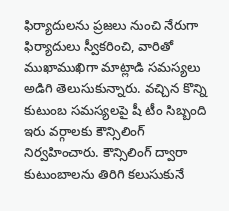ఫిర్యాదులను ప్రజలు నుంచి నేరుగా ఫిర్యాదులు స్వీకరించి, వారితో ముఖాముఖిగా మాట్లాడి సమస్యలు అడిగి తెలుసుకున్నారు. వచ్చిన కొన్ని కుటుంబ సమస్యలపై షీ టీం సిబ్బంది ఇరు వర్గాలకు కౌన్సిలింగ్ నిర్వహించారు. కౌన్సిలింగ్ ద్వారా కుటుంబాలను తిరిగి కలుసుకునే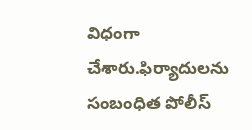విధంగా చేశారు.ఫిర్యాదులను సంబంధిత పోలీస్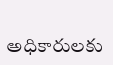అధికారులకు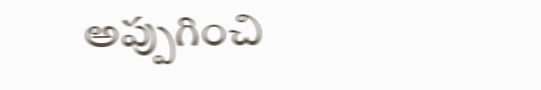అప్పుగించి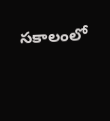సకాలంలో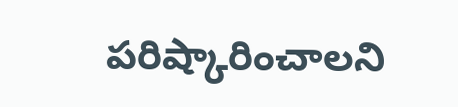పరిష్కారించాలని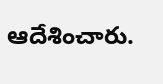ఆదేశించారు.